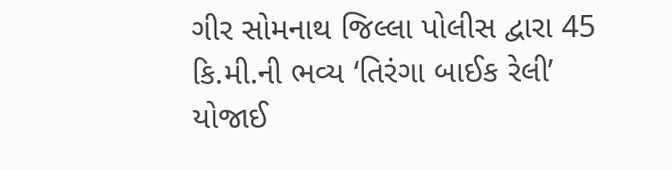ગીર સોમનાથ જિલ્લા પોલીસ દ્વારા 45 કિ.મી.ની ભવ્ય ‘તિરંગા બાઈક રેલી’ યોજાઈ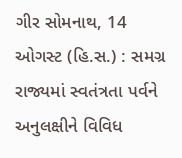ગીર સોમનાથ, 14 ઓગસ્ટ (હિ.સ.) : સમગ્ર રાજ્યમાં સ્વતંત્રતા પર્વને અનુલક્ષીને વિવિધ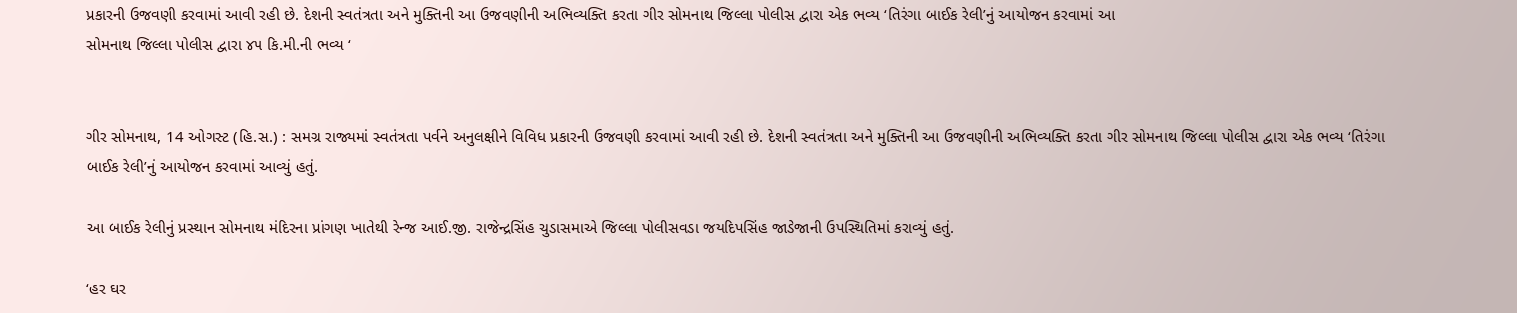પ્રકારની ઉજવણી કરવામાં આવી રહી છે. દેશની સ્વતંત્રતા અને મુક્તિની આ ઉજવણીની અભિવ્યક્તિ કરતા ગીર સોમનાથ જિલ્લા પોલીસ દ્વારા એક ભવ્ય ‘તિરંગા બાઈક રેલી’નું આયોજન કરવામાં આ
સોમનાથ જિલ્લા પોલીસ દ્વારા ૪૫ કિ.મી.ની ભવ્ય ‘


ગીર સોમનાથ, 14 ઓગસ્ટ (હિ.સ.) : સમગ્ર રાજ્યમાં સ્વતંત્રતા પર્વને અનુલક્ષીને વિવિધ પ્રકારની ઉજવણી કરવામાં આવી રહી છે. દેશની સ્વતંત્રતા અને મુક્તિની આ ઉજવણીની અભિવ્યક્તિ કરતા ગીર સોમનાથ જિલ્લા પોલીસ દ્વારા એક ભવ્ય ‘તિરંગા બાઈક રેલી’નું આયોજન કરવામાં આવ્યું હતું.

આ બાઈક રેલીનું પ્રસ્થાન સોમનાથ મંદિરના પ્રાંગણ ખાતેથી રેન્જ આઈ.જી. રાજેન્દ્રસિંહ ચુડાસમાએ જિલ્લા પોલીસવડા જયદિપસિંહ જાડેજાની ઉપસ્થિતિમાં કરાવ્યું હતું.

‘હર ઘર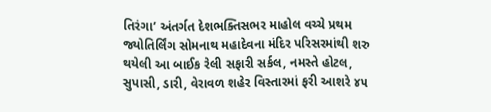તિરંગા’ અંતર્ગત દેશભક્તિસભર માહોલ વચ્ચે પ્રથમ જ્યોતિર્લિંગ સોમનાથ મહાદેવના મંદિર પરિસરમાંથી શરુ થયેલી આ બાઈક રેલી સફારી સર્કલ, નમસ્તે હોટલ, સુપાસી, ડારી, વેરાવળ શહેર વિસ્તારમાં ફરી આશરે ૪૫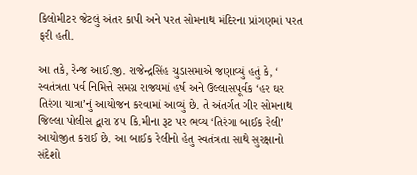કિલોમીટર જેટલું અંતર કાપી અને પરત સોમનાથ મંદિરના પ્રાંગણમાં પરત ફરી હતી.

આ તકે, રેન્જ આઈ.જી. રાજેન્દ્રસિંહ ચુડાસમાએ જણાવ્યું હતું કે, ‘ સ્વતંત્રતા પર્વ નિમિત્તે સમગ્ર રાજ્યમાં હર્ષ અને ઉલ્લાસપૂર્વક ‘હર ઘર તિરંગા યાત્રા’નું આયોજન કરવામાં આવ્યું છે. તે અંતર્ગત ગીર સોમનાથ જિલ્લા પોલીસ દ્વારા ૪૫ કિ.મીના રૂટ પર ભવ્ય ‘તિરંગા બાઈક રેલી’ આયોજીત કરાઈ છે. આ બાઈક રેલીનો હેતુ સ્વતંત્રતા સાથે સુરક્ષાનો સંદેશો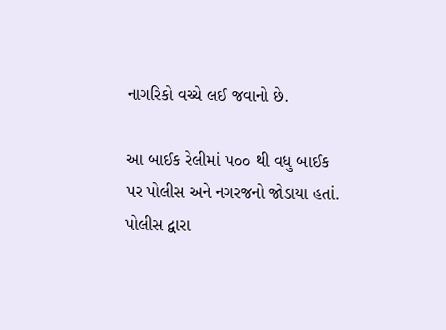નાગરિકો વચ્ચે લઈ જવાનો છે.

આ બાઈક રેલીમાં ૫૦૦ થી વધુ બાઈક પર પોલીસ અને નગરજનો જોડાયા હતાં. પોલીસ દ્વારા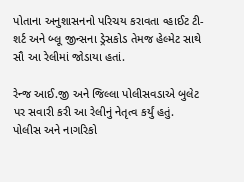પોતાના અનુશાસનનો પરિચય કરાવતા વ્હાઈટ ટી-શર્ટ અને બ્લૂ જીન્સના ડ્રેસકોડ તેમજ હેલ્મેટ સાથે સૌ આ રેલીમાં જોડાયા હતાં.

રેન્જ આઈ.જી અને જિલ્લા પોલીસવડાએ બુલેટ પર સવારી કરી આ રેલીનું નેતૃત્વ કર્યું હતું. પોલીસ અને નાગરિકો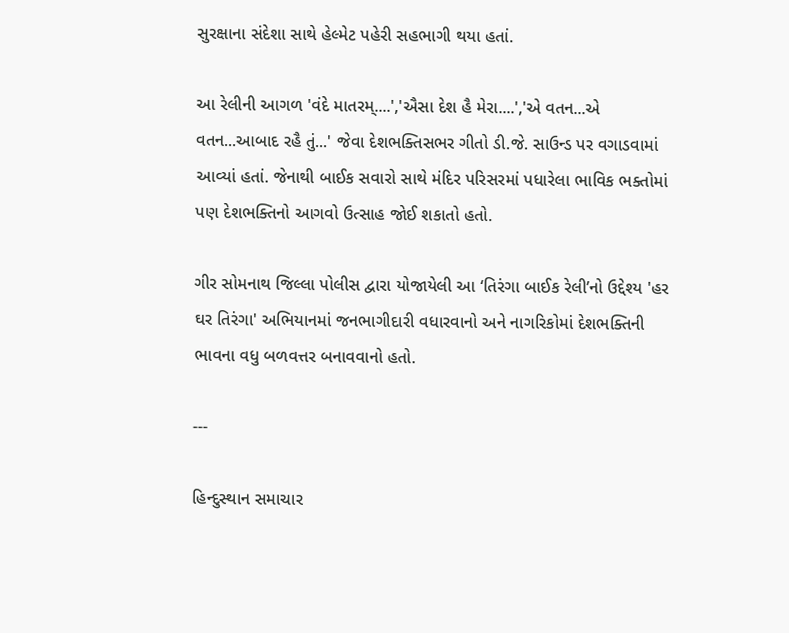સુરક્ષાના સંદેશા સાથે હેલ્મેટ પહેરી સહભાગી થયા હતાં.

આ રેલીની આગળ 'વંદે માતરમ્....','ઐસા દેશ હૈ મેરા....','એ વતન...એ વતન...આબાદ રહૈ તું...' જેવા દેશભક્તિસભર ગીતો ડી.જે. સાઉન્ડ પર વગાડવામાં આવ્યાં હતાં. જેનાથી બાઈક સવારો સાથે મંદિર પરિસરમાં પધારેલા ભાવિક ભક્તોમાં પણ દેશભક્તિનો આગવો ઉત્સાહ જોઈ શકાતો હતો.

ગીર સોમનાથ જિલ્લા પોલીસ દ્વારા યોજાયેલી આ ‘તિરંગા બાઈક રેલી’નો ઉદ્દેશ્ય 'હર ઘર તિરંગા' અભિયાનમાં જનભાગીદારી વધારવાનો અને નાગરિકોમાં દેશભક્તિની ભાવના વધુ બળવત્તર બનાવવાનો હતો.

---

હિન્દુસ્થાન સમાચાર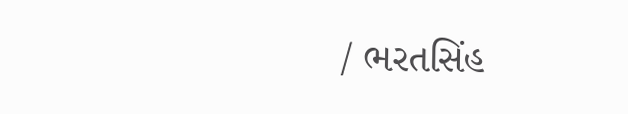/ ભરતસિંહ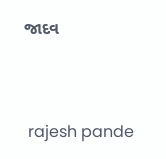જાદવ


 rajesh pande